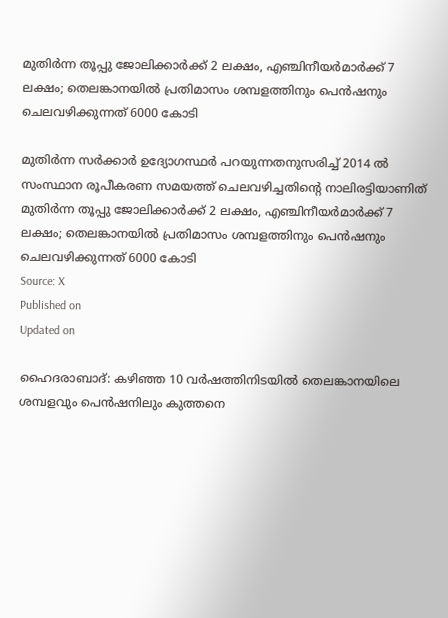മുതിർന്ന തൂപ്പു ജോലിക്കാർക്ക് 2 ലക്ഷം, എഞ്ചിനീയർമാർക്ക് 7 ലക്ഷം; തെലങ്കാനയിൽ പ്രതിമാസം ശമ്പളത്തിനും പെൻഷനും ചെലവഴിക്കുന്നത് 6000 കോടി

മുതിർന്ന സർക്കാർ ഉദ്യോഗസ്ഥർ പറയുന്നതനുസരിച്ച് 2014 ൽ സംസ്ഥാന രൂപീകരണ സമയത്ത് ചെലവഴിച്ചതിൻ്റെ നാലിരട്ടിയാണിത്
മുതിർന്ന തൂപ്പു ജോലിക്കാർക്ക് 2 ലക്ഷം, എഞ്ചിനീയർമാർക്ക് 7 ലക്ഷം; തെലങ്കാനയിൽ പ്രതിമാസം ശമ്പളത്തിനും പെൻഷനും ചെലവഴിക്കുന്നത് 6000 കോടി
Source: X
Published on
Updated on

ഹൈദരാബാദ്: കഴിഞ്ഞ 10 വർഷത്തിനിടയിൽ തെലങ്കാനയിലെ ശമ്പളവും പെൻഷനിലും കുത്തനെ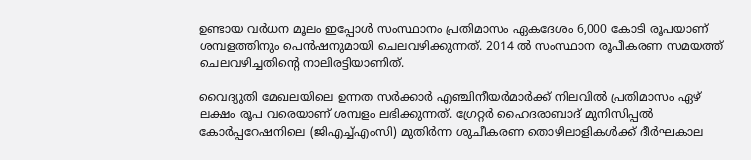ഉണ്ടായ വർധന മൂലം ഇപ്പോൾ സംസ്ഥാനം പ്രതിമാസം ഏകദേശം 6,000 കോടി രൂപയാണ് ശമ്പളത്തിനും പെൻഷനുമായി ചെലവഴിക്കുന്നത്. 2014 ൽ സംസ്ഥാന രൂപീകരണ സമയത്ത് ചെലവഴിച്ചതിൻ്റെ നാലിരട്ടിയാണിത്.

വൈദ്യുതി മേഖലയിലെ ഉന്നത സർക്കാർ എഞ്ചിനീയർമാർക്ക് നിലവിൽ പ്രതിമാസം ഏഴ് ലക്ഷം രൂപ വരെയാണ് ശമ്പളം ലഭിക്കുന്നത്. ഗ്രേറ്റർ ഹൈദരാബാദ് മുനിസിപ്പൽ കോർപ്പറേഷനിലെ (ജിഎച്ച്എംസി) മുതിർന്ന ശുചീകരണ തൊഴിലാളികൾക്ക് ദീർഘകാല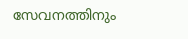സേവനത്തിനും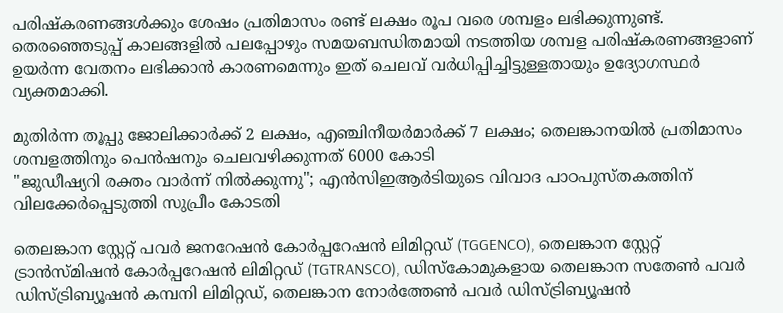പരിഷ്കരണങ്ങൾക്കും ശേഷം പ്രതിമാസം രണ്ട് ലക്ഷം രൂപ വരെ ശമ്പളം ലഭിക്കുന്നുണ്ട്. തെരഞ്ഞെടുപ്പ് കാലങ്ങളിൽ പലപ്പോഴും സമയബന്ധിതമായി നടത്തിയ ശമ്പള പരിഷ്കരണങ്ങളാണ് ഉയർന്ന വേതനം ലഭിക്കാൻ കാരണമെന്നും ഇത് ചെലവ് വർധിപ്പിച്ചിട്ടുള്ളതായും ഉദ്യോഗസ്ഥർ വ്യക്തമാക്കി.

മുതിർന്ന തൂപ്പു ജോലിക്കാർക്ക് 2 ലക്ഷം, എഞ്ചിനീയർമാർക്ക് 7 ലക്ഷം; തെലങ്കാനയിൽ പ്രതിമാസം ശമ്പളത്തിനും പെൻഷനും ചെലവഴിക്കുന്നത് 6000 കോടി
"ജുഡീഷ്യറി രക്തം വാര്‍ന്ന് നില്‍ക്കുന്നു"; എന്‍സിഇആര്‍ടിയുടെ വിവാദ പാഠപുസ്തകത്തിന് വിലക്കേര്‍പ്പെടുത്തി സുപ്രീം കോടതി

തെലങ്കാന സ്റ്റേറ്റ് പവർ ജനറേഷൻ കോർപ്പറേഷൻ ലിമിറ്റഡ് (TGGENCO), തെലങ്കാന സ്റ്റേറ്റ് ട്രാൻസ്മിഷൻ കോർപ്പറേഷൻ ലിമിറ്റഡ് (TGTRANSCO), ഡിസ്കോമുകളായ തെലങ്കാന സതേൺ പവർ ഡിസ്ട്രിബ്യൂഷൻ കമ്പനി ലിമിറ്റഡ്, തെലങ്കാന നോർത്തേൺ പവർ ഡിസ്ട്രിബ്യൂഷൻ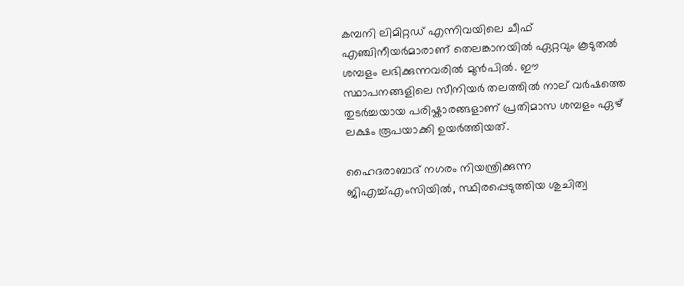കമ്പനി ലിമിറ്റഡ് എന്നിവയിലെ ചീഫ് എഞ്ചിനീയർമാരാണ് തെലങ്കാനയിൽ ഏറ്റവും കൂടുതൽ ശമ്പളം ലഭിക്കുന്നവരിൽ മുൻപിൽ. ഈ സ്ഥാപനങ്ങളിലെ സീനിയർ തലത്തിൽ നാല് വർഷത്തെ തുടർച്ചയായ പരിഷ്കാരങ്ങളാണ് പ്രതിമാസ ശമ്പളം ഏഴ് ലക്ഷം രൂപയാക്കി ഉയർത്തിയത്.

ഹൈദരാബാദ് നഗരം നിയന്ത്രിക്കുന്ന ജിഎച്ച്എംസിയിൽ, സ്ഥിരപ്പെടുത്തിയ ശുചിത്വ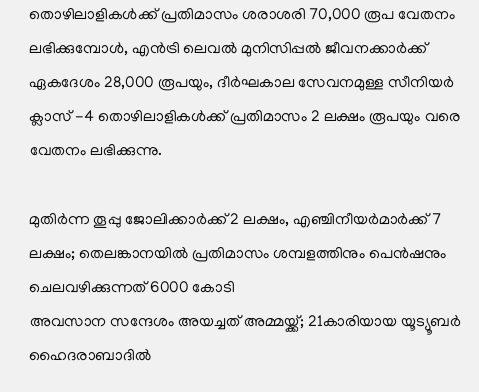തൊഴിലാളികൾക്ക് പ്രതിമാസം ശരാശരി 70,000 രൂപ വേതനം ലഭിക്കുമ്പോൾ, എൻട്രി ലെവൽ മുനിസിപ്പൽ ജീവനക്കാർക്ക് ഏകദേശം 28,000 രൂപയും, ദീർഘകാല സേവനമുള്ള സീനിയർ ക്ലാസ് -4 തൊഴിലാളികൾക്ക് പ്രതിമാസം 2 ലക്ഷം രൂപയും വരെ വേതനം ലഭിക്കുന്നു.

മുതിർന്ന തൂപ്പു ജോലിക്കാർക്ക് 2 ലക്ഷം, എഞ്ചിനീയർമാർക്ക് 7 ലക്ഷം; തെലങ്കാനയിൽ പ്രതിമാസം ശമ്പളത്തിനും പെൻഷനും ചെലവഴിക്കുന്നത് 6000 കോടി
അവസാന സന്ദേശം അയച്ചത് അമ്മയ്ക്ക്; 21കാരിയായ യൂട്യൂബര്‍ ഹൈദരാബാദില്‍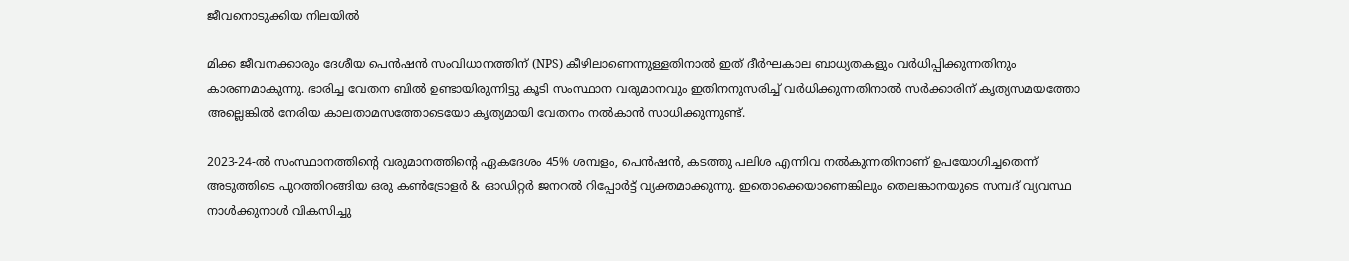ജീവനൊടുക്കിയ നിലയില്‍

മിക്ക ജീവനക്കാരും ദേശീയ പെൻഷൻ സംവിധാനത്തിന് (NPS) കീഴിലാണെന്നുള്ളതിനാൽ ഇത് ദീർഘകാല ബാധ്യതകളും വർധിപ്പിക്കുന്നതിനും കാരണമാകുന്നു. ഭാരിച്ച വേതന ബിൽ ഉണ്ടായിരുന്നിട്ടു കൂടി സംസ്ഥാന വരുമാനവും ഇതിനനുസരിച്ച് വർധിക്കുന്നതിനാൽ സർക്കാരിന് കൃത്യസമയത്തോ അല്ലെങ്കിൽ നേരിയ കാലതാമസത്തോടെയോ കൃത്യമായി വേതനം നൽകാൻ സാധിക്കുന്നുണ്ട്.

2023-24-ൽ സംസ്ഥാനത്തിൻ്റെ വരുമാനത്തിൻ്റെ ഏകദേശം 45% ശമ്പളം, പെൻഷൻ, കടത്തു പലിശ എന്നിവ നൽകുന്നതിനാണ് ഉപയോഗിച്ചതെന്ന് അടുത്തിടെ പുറത്തിറങ്ങിയ ഒരു കൺട്രോളർ & ഓഡിറ്റർ ജനറൽ റിപ്പോർട്ട് വ്യക്തമാക്കുന്നു. ഇതൊക്കെയാണെങ്കിലും തെലങ്കാനയുടെ സമ്പദ് വ്യവസ്ഥ നാൾക്കുനാൾ വികസിച്ചു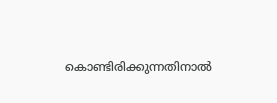കൊണ്ടിരിക്കുന്നതിനാൽ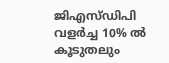ജി‌എസ്‌ഡി‌പി വളർച്ച 10% ൽ കൂടുതലും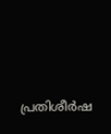പ്രതിശീർഷ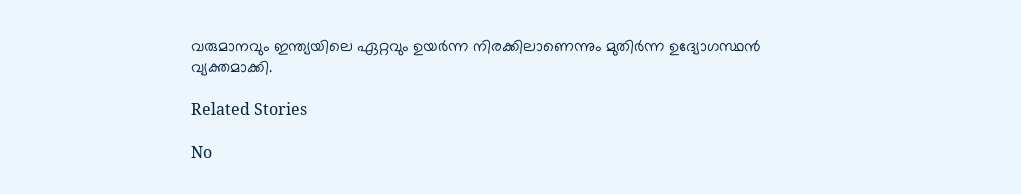വരുമാനവും ഇന്ത്യയിലെ ഏറ്റവും ഉയർന്ന നിരക്കിലാണെന്നും മുതിർന്ന ഉദ്യോഗസ്ഥൻ വ്യക്തമാക്കി.

Related Stories

No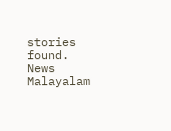stories found.
News Malayalam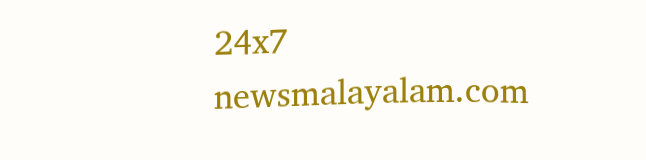24x7
newsmalayalam.com